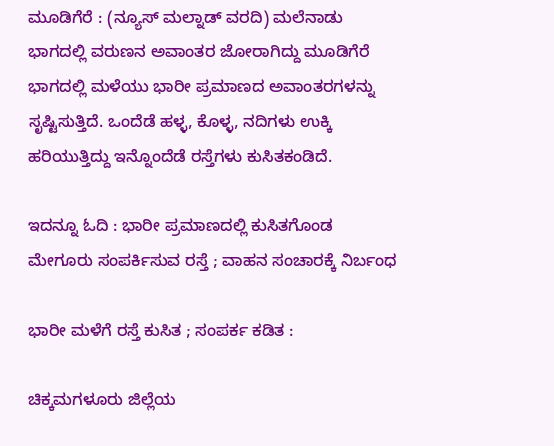ಮೂಡಿಗೆರೆ : (ನ್ಯೂಸ್ ಮಲ್ನಾಡ್ ವರದಿ) ಮಲೆನಾಡು ಭಾಗದಲ್ಲಿ ವರುಣನ ಅವಾಂತರ ಜೋರಾಗಿದ್ದು ಮೂಡಿಗೆರೆ ಭಾಗದಲ್ಲಿ ಮಳೆಯು ಭಾರೀ ಪ್ರಮಾಣದ ಅವಾಂತರಗಳನ್ನು ಸೃಷ್ಟಿಸುತ್ತಿದೆ. ಒಂದೆಡೆ ಹಳ್ಳ, ಕೊಳ್ಳ, ನದಿಗಳು ಉಕ್ಕಿ ಹರಿಯುತ್ತಿದ್ದು ಇನ್ನೊಂದೆಡೆ ರಸ್ತೆಗಳು ಕುಸಿತಕಂಡಿದೆ.

ಇದನ್ನೂ ಓದಿ : ಭಾರೀ ಪ್ರಮಾಣದಲ್ಲಿ ಕುಸಿತಗೊಂಡ ಮೇಗೂರು ಸಂಪರ್ಕಿಸುವ ರಸ್ತೆ ; ವಾಹನ ಸಂಚಾರಕ್ಕೆ ನಿರ್ಬಂಧ

ಭಾರೀ ಮಳೆಗೆ ರಸ್ತೆ ಕುಸಿತ ; ಸಂಪರ್ಕ ಕಡಿತ :

ಚಿಕ್ಕಮಗಳೂರು ಜಿಲ್ಲೆಯ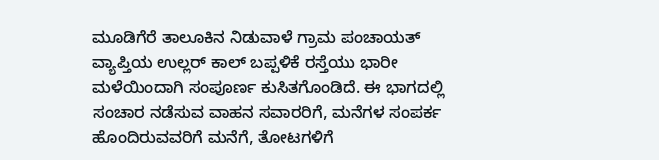ಮೂಡಿಗೆರೆ ತಾಲೂಕಿನ ನಿಡುವಾಳೆ ಗ್ರಾಮ ಪಂಚಾಯತ್ ವ್ಯಾಪ್ತಿಯ ಉಲ್ಲರ್ ಕಾಲ್ ಬಪ್ಪಳಿಕೆ ರಸ್ತೆಯು ಭಾರೀ ಮಳೆಯಿಂದಾಗಿ ಸಂಪೂರ್ಣ ಕುಸಿತಗೊಂಡಿದೆ. ಈ ಭಾಗದಲ್ಲಿ ಸಂಚಾರ ನಡೆಸುವ ವಾಹನ ಸವಾರರಿಗೆ, ಮನೆಗಳ ಸಂಪರ್ಕ ಹೊಂದಿರುವವರಿಗೆ ಮನೆಗೆ, ತೋಟಗಳಿಗೆ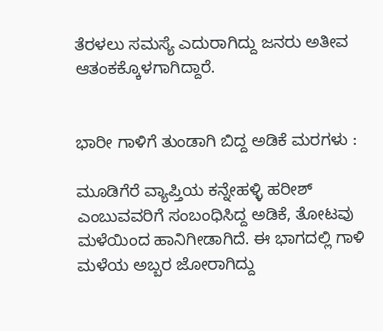ತೆರಳಲು ಸಮಸ್ಯೆ ಎದುರಾಗಿದ್ದು ಜನರು ಅತೀವ ಆತಂಕಕ್ಕೊಳಗಾಗಿದ್ದಾರೆ.


ಭಾರೀ ಗಾಳಿಗೆ ತುಂಡಾಗಿ ಬಿದ್ದ ಅಡಿಕೆ ಮರಗಳು :

ಮೂಡಿಗೆರೆ ವ್ಯಾಪ್ತಿಯ ಕನ್ನೇಹಳ್ಳಿ ಹರೀಶ್ ಎಂಬುವವರಿಗೆ ಸಂಬಂಧಿಸಿದ್ದ ಅಡಿಕೆ, ತೋಟವು ಮಳೆಯಿಂದ ಹಾನಿಗೀಡಾಗಿದೆ. ಈ ಭಾಗದಲ್ಲಿ ಗಾಳಿ ಮಳೆಯ ಅಬ್ಬರ ಜೋರಾಗಿದ್ದು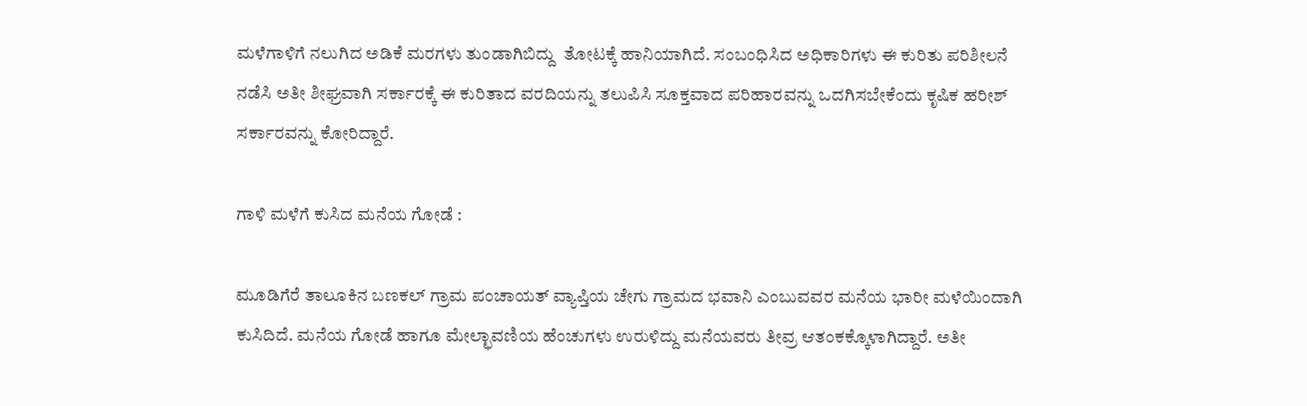ಮಳೆಗಾಳಿಗೆ ನಲುಗಿದ ಅಡಿಕೆ ಮರಗಳು ತುಂಡಾಗಿಬಿದ್ದು  ತೋಟಕ್ಕೆ ಹಾನಿಯಾಗಿದೆ. ಸಂಬಂಧಿಸಿದ ಅಧಿಕಾರಿಗಳು ಈ ಕುರಿತು ಪರಿಶೀಲನೆ ನಡೆಸಿ ಅತೀ ಶೀಘ್ರವಾಗಿ ಸರ್ಕಾರಕ್ಕೆ ಈ ಕುರಿತಾದ ವರದಿಯನ್ನು ತಲುಪಿಸಿ ಸೂಕ್ತವಾದ ಪರಿಹಾರವನ್ನು ಒದಗಿಸಬೇಕೆಂದು ಕೃಷಿಕ ಹರೀಶ್ ಸರ್ಕಾರವನ್ನು ಕೋರಿದ್ದಾರೆ.

ಗಾಳಿ ಮಳೆಗೆ ಕುಸಿದ ಮನೆಯ ಗೋಡೆ :

ಮೂಡಿಗೆರೆ ತಾಲೂಕಿನ ಬಣಕಲ್ ಗ್ರಾಮ ಪಂಚಾಯತ್ ವ್ಯಾಪ್ತಿಯ ಚೇಗು ಗ್ರಾಮದ ಭವಾನಿ ಎಂಬುವವರ ಮನೆಯ ಭಾರೀ ಮಳೆಯಿಂದಾಗಿ ಕುಸಿದಿದೆ. ಮನೆಯ ಗೋಡೆ ಹಾಗೂ ಮೇಲ್ಛಾವಣಿಯ ಹೆಂಚುಗಳು ಉರುಳಿದ್ದು ಮನೆಯವರು ತೀವ್ರ ಆತಂಕಕ್ಕೊಳಾಗಿದ್ದಾರೆ. ಅತೀ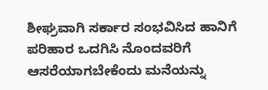ಶೀಘ್ರವಾಗಿ ಸರ್ಕಾರ ಸಂಭವಿಸಿದ ಹಾನಿಗೆ ಪರಿಹಾರ ಒದಗಿಸಿ ನೊಂದವರಿಗೆ ಆಸರೆಯಾಗಬೇಕೆಂದು ಮನೆಯನ್ನು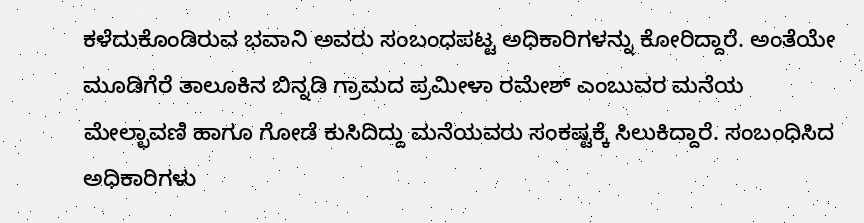ಕಳೆದುಕೊಂಡಿರುವ ಭವಾನಿ ಅವರು ಸಂಬಂಧಪಟ್ಟ ಅಧಿಕಾರಿಗಳನ್ನು ಕೋರಿದ್ದಾರೆ. ಅಂತೆಯೇ ಮೂಡಿಗೆರೆ ತಾಲೂಕಿನ ಬಿನ್ನಡಿ ಗ್ರಾಮದ ಪ್ರಮೀಳಾ ರಮೇಶ್ ಎಂಬುವರ ಮನೆಯ ಮೇಲ್ಛಾವಣಿ ಹಾಗೂ ಗೋಡೆ ಕುಸಿದಿದ್ದು ಮನೆಯವರು ಸಂಕಷ್ಟಕ್ಕೆ ಸಿಲುಕಿದ್ದಾರೆ. ಸಂಬಂಧಿಸಿದ ಅಧಿಕಾರಿಗಳು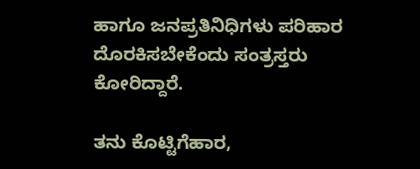ಹಾಗೂ ಜನಪ್ರತಿನಿಧಿಗಳು ಪರಿಹಾರ ದೊರಕಿಸಬೇಕೆಂದು ಸಂತ್ರಸ್ತರು ಕೋರಿದ್ದಾರೆ.

ತನು ಕೊಟ್ಟಿಗೆಹಾರ,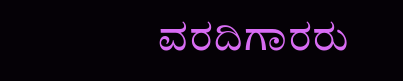ವರದಿಗಾರರು